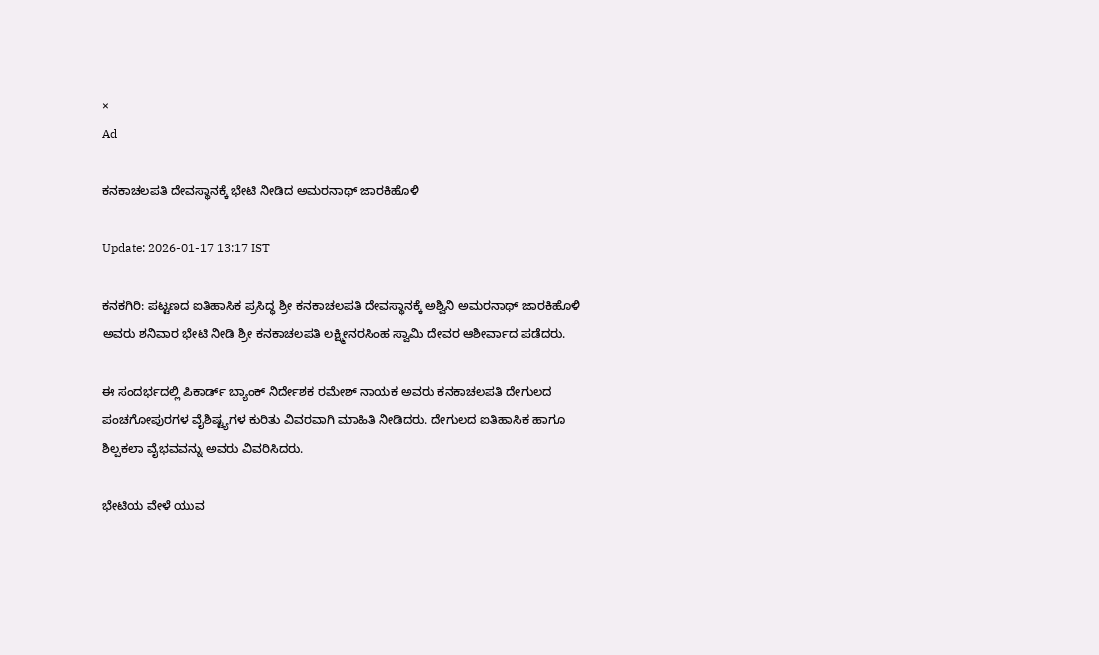×
Ad

ಕನಕಾಚಲಪತಿ ದೇವಸ್ಥಾನಕ್ಕೆ ಭೇಟಿ ನೀಡಿದ ಅಮರನಾಥ್ ಜಾರಕಿಹೊಳಿ

Update: 2026-01-17 13:17 IST

ಕನಕಗಿರಿ: ಪಟ್ಟಣದ ಐತಿಹಾಸಿಕ ಪ್ರಸಿದ್ಧ ಶ್ರೀ ಕನಕಾಚಲಪತಿ ದೇವಸ್ಥಾನಕ್ಕೆ ಅಶ್ವಿನಿ ಅಮರನಾಥ್ ಜಾರಕಿಹೊಳಿ ಅವರು ಶನಿವಾರ ಭೇಟಿ ನೀಡಿ ಶ್ರೀ ಕನಕಾಚಲಪತಿ ಲಕ್ಷ್ಮೀನರಸಿಂಹ ಸ್ವಾಮಿ ದೇವರ ಆಶೀರ್ವಾದ ಪಡೆದರು.

ಈ ಸಂದರ್ಭದಲ್ಲಿ ಪಿಕಾರ್ಡ್ ಬ್ಯಾಂಕ್ ನಿರ್ದೇಶಕ ರಮೇಶ್ ನಾಯಕ ಅವರು ಕನಕಾಚಲಪತಿ ದೇಗುಲದ ಪಂಚಗೋಪುರಗಳ ವೈಶಿಷ್ಟ್ಯಗಳ ಕುರಿತು ವಿವರವಾಗಿ ಮಾಹಿತಿ ನೀಡಿದರು. ದೇಗುಲದ ಐತಿಹಾಸಿಕ ಹಾಗೂ ಶಿಲ್ಪಕಲಾ ವೈಭವವನ್ನು ಅವರು ವಿವರಿಸಿದರು.

ಭೇಟಿಯ ವೇಳೆ ಯುವ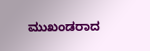ಮುಖಂಡರಾದ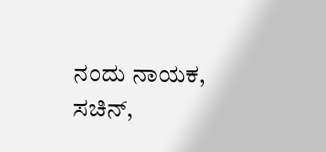ನಂದು ನಾಯಕ, ಸಚಿನ್,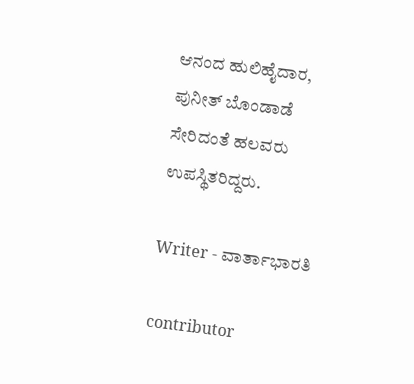ಆನಂದ ಹುಲಿಹೈದಾರ, ಪುನೀತ್ ಬೊಂಡಾಡೆ ಸೇರಿದಂತೆ ಹಲವರು ಉಪಸ್ಥಿತರಿದ್ದರು.

Writer - ವಾರ್ತಾಭಾರತಿ

contributor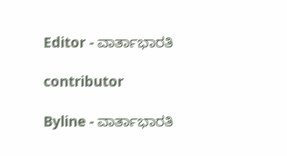Editor - ವಾರ್ತಾಭಾರತಿ

contributor

Byline - ವಾರ್ತಾಭಾರತಿ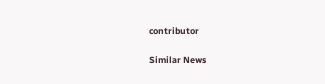contributor

Similar News